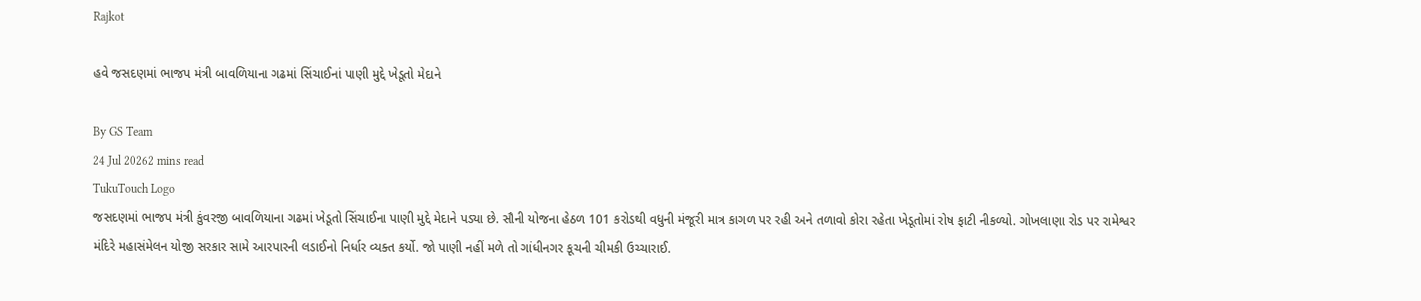Rajkot

હવે જસદણમાં ભાજપ મંત્રી બાવળિયાના ગઢમાં સિંચાઈનાં પાણી મુદ્દે ખેડૂતો મેદાને

By GS Team
24 Jul 20262 mins read
TukuTouch Logo
જસદણમાં ભાજપ મંત્રી કુંવરજી બાવળિયાના ગઢમાં ખેડૂતો સિંચાઈના પાણી મુદ્દે મેદાને પડ્યા છે. સૌની યોજના હેઠળ 101 કરોડથી વધુની મંજૂરી માત્ર કાગળ પર રહી અને તળાવો કોરા રહેતા ખેડૂતોમાં રોષ ફાટી નીકળ્યો. ગોખલાણા રોડ પર રામેશ્વર મંદિરે મહાસંમેલન યોજી સરકાર સામે આરપારની લડાઈનો નિર્ધાર વ્યક્ત કર્યો. જો પાણી નહીં મળે તો ગાંધીનગર કૂચની ચીમકી ઉચ્ચારાઈ.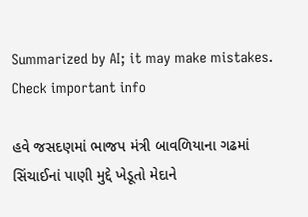Summarized by AI; it may make mistakes. Check important info

હવે જસદણમાં ભાજપ મંત્રી બાવળિયાના ગઢમાં સિંચાઈનાં પાણી મુદ્દે ખેડૂતો મેદાને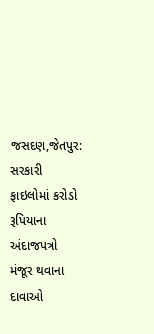જસદણ,જેતપુર: સરકારી ફાઇલોમાં કરોડો રૂપિયાના અંદાજપત્રો મંજૂર થવાના દાવાઓ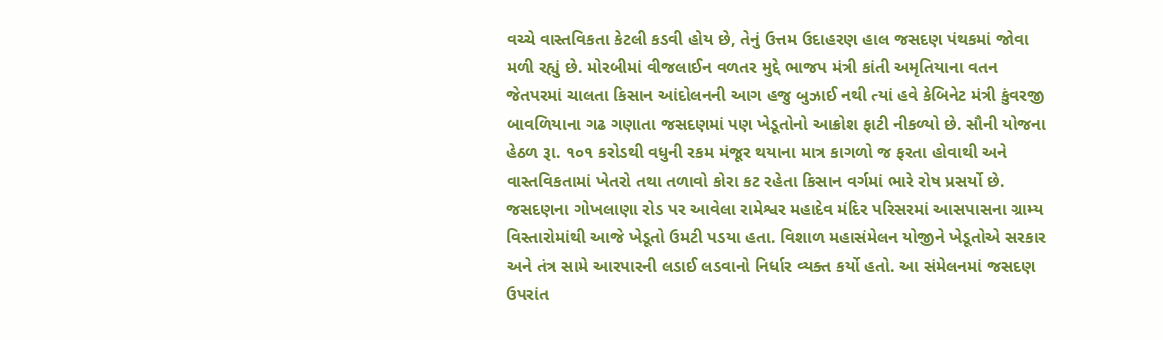વચ્ચે વાસ્તવિકતા કેટલી કડવી હોય છે, તેનું ઉત્તમ ઉદાહરણ હાલ જસદણ પંથકમાં જોવા મળી રહ્યું છે. મોરબીમાં વીજલાઈન વળતર મુદ્દે ભાજપ મંત્રી કાંતી અમૃતિયાના વતન જેતપરમાં ચાલતા કિસાન આંદોલનની આગ હજુ બુઝાઈ નથી ત્યાં હવે કેબિનેટ મંત્રી કુંવરજી બાવળિયાના ગઢ ગણાતા જસદણમાં પણ ખેડૂતોનો આક્રોશ ફાટી નીકળ્યો છે. સૌની યોજના હેઠળ રૂા. ૧૦૧ કરોડથી વધુની રકમ મંજૂર થયાના માત્ર કાગળો જ ફરતા હોવાથી અને વાસ્તવિકતામાં ખેતરો તથા તળાવો કોરા કટ રહેતા કિસાન વર્ગમાં ભારે રોષ પ્રસર્યો છે.
જસદણના ગોખલાણા રોડ પર આવેલા રામેશ્વર મહાદેવ મંદિર પરિસરમાં આસપાસના ગ્રામ્ય વિસ્તારોમાંથી આજે ખેડૂતો ઉમટી પડયા હતા. વિશાળ મહાસંમેલન યોજીને ખેડૂતોએ સરકાર અને તંત્ર સામે આરપારની લડાઈ લડવાનો નિર્ધાર વ્યક્ત કર્યો હતો. આ સંમેલનમાં જસદણ ઉપરાંત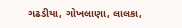ગઢડીયા, ગોખલાણા, લાલકા,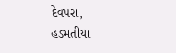દેવપરા, હડમતીયા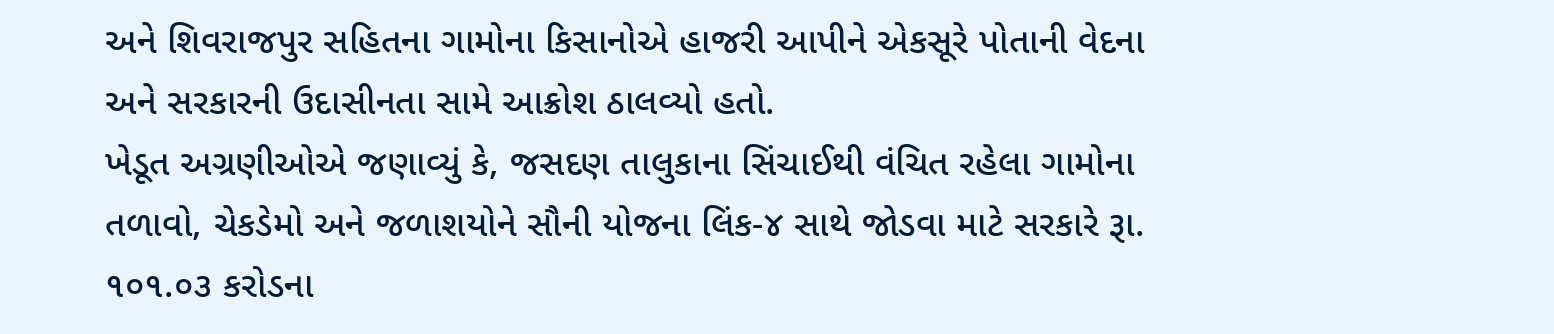અને શિવરાજપુર સહિતના ગામોના કિસાનોએ હાજરી આપીને એકસૂરે પોતાની વેદના અને સરકારની ઉદાસીનતા સામે આક્રોશ ઠાલવ્યો હતો.
ખેડૂત અગ્રણીઓએ જણાવ્યું કે, જસદણ તાલુકાના સિંચાઈથી વંચિત રહેલા ગામોના તળાવો, ચેકડેમો અને જળાશયોને સૌની યોજના લિંક-૪ સાથે જોડવા માટે સરકારે રૂા. ૧૦૧.૦૩ કરોડના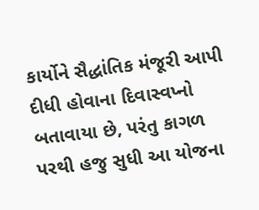કાર્યોને સૈદ્ધાંતિક મંજૂરી આપી દીધી હોવાના દિવાસ્વપ્નો બતાવાયા છે, પરંતુ કાગળ પરથી હજુ સુધી આ યોજના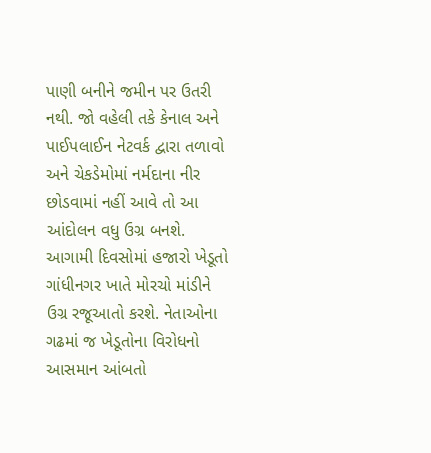પાણી બનીને જમીન પર ઉતરી નથી. જો વહેલી તકે કેનાલ અને પાઈપલાઈન નેટવર્ક દ્વારા તળાવો અને ચેકડેમોમાં નર્મદાના નીર છોડવામાં નહીં આવે તો આ આંદોલન વધુ ઉગ્ર બનશે. આગામી દિવસોમાં હજારો ખેડૂતો ગાંધીનગર ખાતે મોરચો માંડીને ઉગ્ર રજૂઆતો કરશે. નેતાઓના ગઢમાં જ ખેડૂતોના વિરોધનો આસમાન આંબતો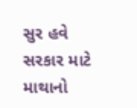સુર હવે સરકાર માટે માથાનો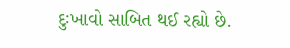દુઃખાવો સાબિત થઈ રહ્યો છે.